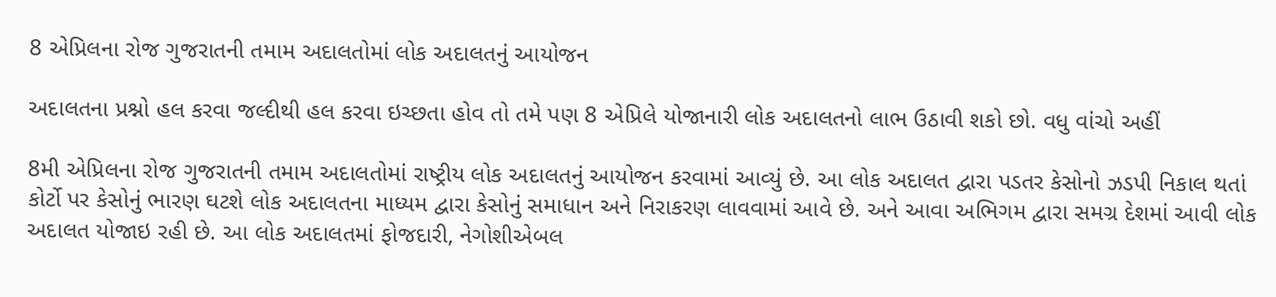8 એપ્રિલના રોજ ગુજરાતની તમામ અદાલતોમાં લોક અદાલતનું આયોજન

અદાલતના પ્રશ્નો હલ કરવા જલ્દીથી હલ કરવા ઇચ્છતા હોવ તો તમે પણ 8 એપ્રિલે યોજાનારી લોક અદાલતનો લાભ ઉઠાવી શકો છો. વધુ વાંચો અહીં

8મી એપ્રિલના રોજ ગુજરાતની તમામ અદાલતોમાં રાષ્‍ટ્રીય લોક અદાલતનું આયોજન કરવામાં આવ્‍યું છે. આ લોક અદાલત દ્વારા પડતર કેસોનો ઝડપી નિકાલ થતાં કોર્ટો પર કેસોનું ભારણ ઘટશે લોક અદાલતના માધ્‍યમ દ્વારા કેસોનું સમાધાન અને નિરાકરણ લાવવામાં આવે છે. અને આવા અભિગમ દ્વારા સમગ્ર દેશમાં આવી લોક અદાલત યોજાઇ રહી છે. આ લોક અદાલતમાં ફોજદારી, નેગોશીએબલ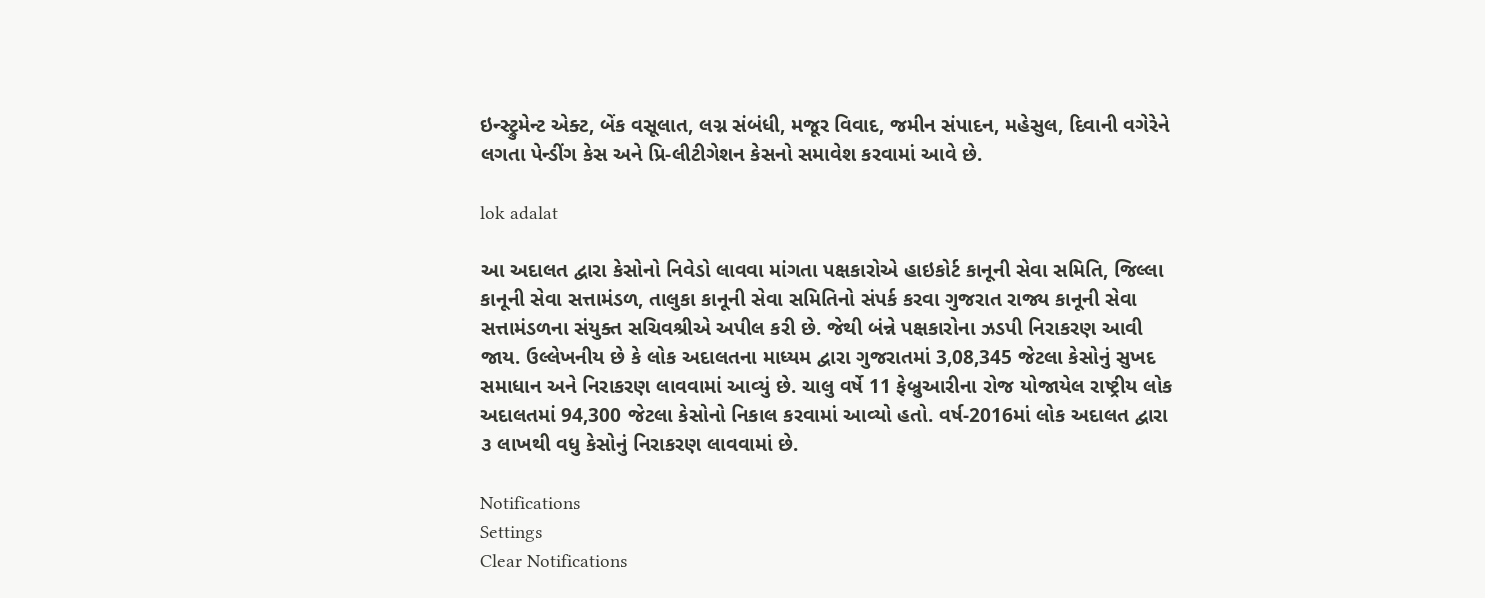ઇન્‍સ્ટ્રુમેન્‍ટ એક્ટ, બેંક વસૂલાત, લગ્ન સંબંધી, મજૂર વિવાદ, જમીન સંપાદન, મહેસુલ, દિવાની વગેરેને લગતા પેન્‍ડીંગ કેસ અને પ્રિ-લીટીગેશન કેસનો સમાવેશ કરવામાં આવે છે.

lok adalat

આ અદાલત દ્વારા કેસોનો નિવેડો લાવવા માંગતા પક્ષકારોએ હાઇકોર્ટ કાનૂની સેવા સમિતિ, જિલ્‍લા કાનૂની સેવા સત્તામંડળ, તાલુકા કાનૂની સેવા સમિતિનો સંપર્ક કરવા ગુજરાત રાજ્ય કાનૂની સેવા સત્તામંડળના સંયુક્ત સચિવશ્રીએ અપીલ કરી છે. જેથી બંન્ને પક્ષકારોના ઝડપી નિરાકરણ આવી જાય. ઉલ્લેખનીય છે કે લોક અદાલતના માધ્‍યમ દ્વારા ગુજરાતમાં 3,08,345 જેટલા કેસોનું સુખદ સમાધાન અને નિરાકરણ લાવવામાં આવ્‍યું છે. ચાલુ વર્ષે 11 ફેબ્રુઆરીના રોજ યોજાયેલ રાષ્‍ટ્રીય લોક અદાલતમાં 94,300 જેટલા કેસોનો નિકાલ કરવામાં આવ્‍યો હતો. વર્ષ-2016માં લોક અદાલત દ્વારા ૩ લાખથી વધુ કેસોનું નિરાકરણ લાવવામાં છે.

Notifications
Settings
Clear Notifications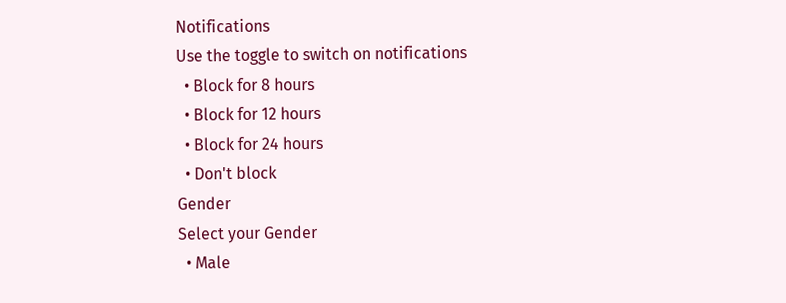Notifications
Use the toggle to switch on notifications
  • Block for 8 hours
  • Block for 12 hours
  • Block for 24 hours
  • Don't block
Gender
Select your Gender
  • Male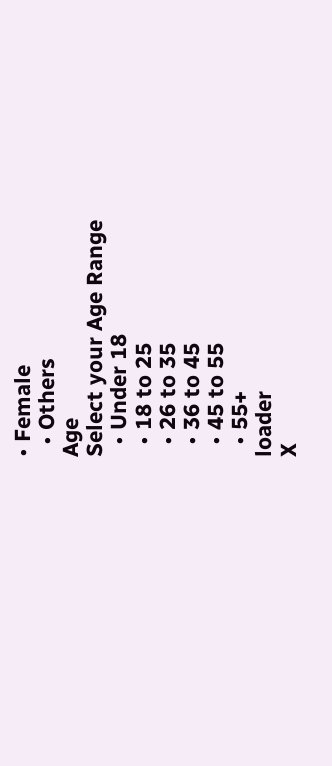• Female
  • Others
Age
Select your Age Range
  • Under 18
  • 18 to 25
  • 26 to 35
  • 36 to 45
  • 45 to 55
  • 55+
loader
X